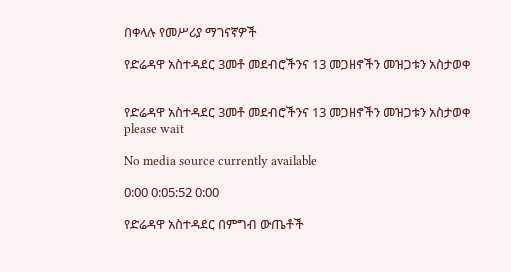በቀላሉ የመሥሪያ ማገናኛዎች

የድሬዳዋ አስተዳደር 3መቶ መደብሮችንና 13 መጋዘኖችን መዝጋቱን አስታወቀ


የድሬዳዋ አስተዳደር 3መቶ መደብሮችንና 13 መጋዘኖችን መዝጋቱን አስታወቀ
please wait

No media source currently available

0:00 0:05:52 0:00

የድሬዳዋ አስተዳደር በምግብ ውጤቶች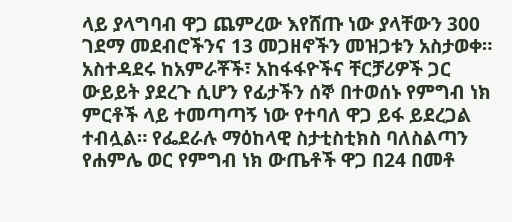ላይ ያላግባብ ዋጋ ጨምረው እየሸጡ ነው ያላቸውን 300 ገደማ መደብሮችንና 13 መጋዘኖችን መዝጋቱን አስታወቀ። አስተዳደሩ ከአምራቾች፣ አከፋፋዮችና ቸርቻሪዎች ጋር ውይይት ያደረጉ ሲሆን የፊታችን ሰኞ በተወሰኑ የምግብ ነክ ምርቶች ላይ ተመጣጣኝ ነው የተባለ ዋጋ ይፋ ይደረጋል ተብሏል። የፌደራሉ ማዕከላዊ ስታቲስቲክስ ባለስልጣን የሐምሌ ወር የምግብ ነክ ውጤቶች ዋጋ በ24 በመቶ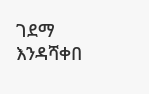ገደማ እንዳሻቀበ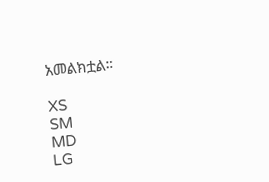አመልክቷል።

XS
SM
MD
LG